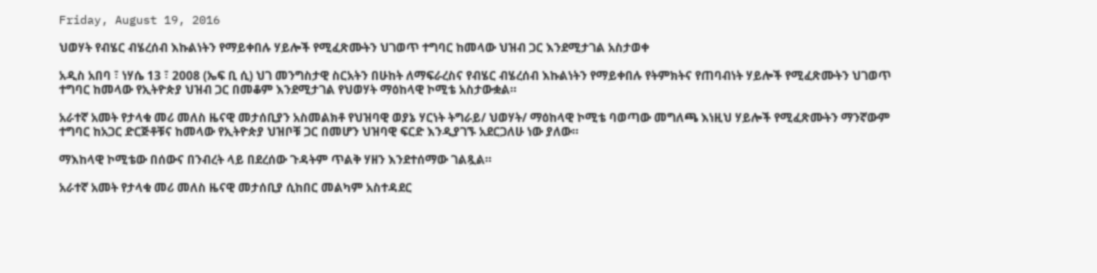Friday, August 19, 2016

ህወሃት የብሄር ብሄረሰብ እኩልነትን የማይቀበሉ ሃይሎች የሚፈጽሙትን ህገወጥ ተግባር ከመላው ህዝብ ጋር እንደሚታገል አስታወቀ

አዲስ አበባ ፣ ነሃሴ 13 ፣ 2008 (ኤፍ ቢ ሲ) ህገ መንግስታዊ ስርአትን በሁከት ለማፍራረስና የብሄር ብሄረሰብ እኩልነትን የማይቀበሉ የትምክትና የጠባብነት ሃይሎች የሚፈጽሙትን ህገወጥ ተግባር ከመላው የኢትዮጵያ ህዝብ ጋር በመቆም እንደሚታገል የህወሃት ማዕከላዊ ኮሚቴ አስታውቋል።

አራተኛ አመት የታላቁ መሪ መለስ ዜናዊ መታሰቢያን አስመልክቶ የህዝባዊ ወያኔ ሃርነት ትግራይ/ ህወሃት/ ማዕከላዊ ኮሚቴ ባወጣው መግለጫ እነዚህ ሃይሎች የሚፈጽሙትን ማንኛውም ተግባር ከአጋር ድርጅቶቹና ከመላው የኢትዮጵያ ህዝቦቹ ጋር በመሆን ህዝባዊ ፍርድ እንዲያገኙ አደርጋለሁ ነው ያለው።

ማእከላዊ ኮሚቴው በሰውና በንብረት ላይ በደረሰው ጉዳትም ጥልቅ ሃዘን እንደተሰማው ገልጿል።

አራተኛ አመት የታላቁ መሪ መለስ ዜናዊ መታሰቢያ ሲከበር መልካም አስተዳደር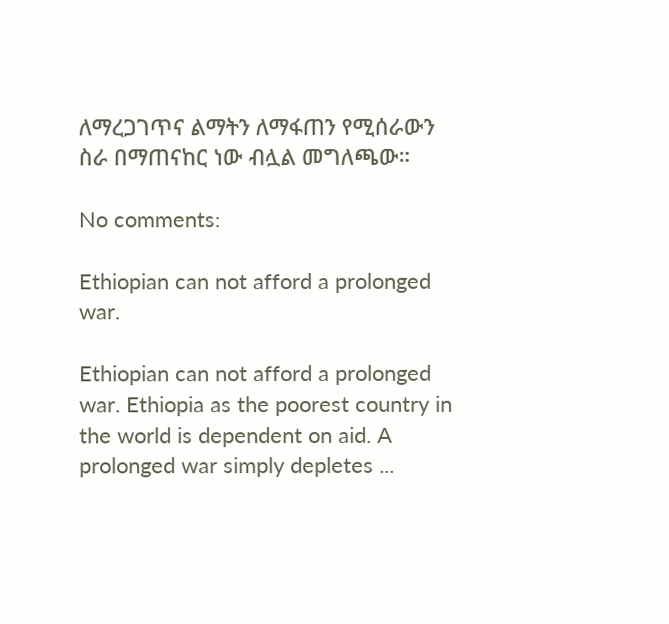ለማረጋገጥና ልማትን ለማፋጠን የሚሰራውን ስራ በማጠናከር ነው ብሏል መግለጫው።

No comments:

Ethiopian can not afford a prolonged war.

Ethiopian can not afford a prolonged war. Ethiopia as the poorest country in the world is dependent on aid. A prolonged war simply depletes ...